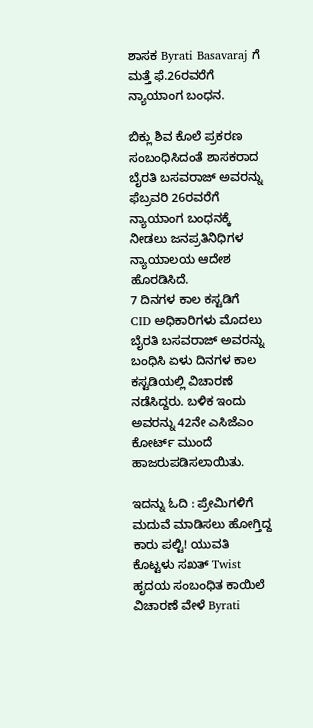ಶಾಸಕ Byrati Basavaraj ಗೆ ಮತ್ತೆ ಫೆ.26ರವರೆಗೆ ನ್ಯಾಯಾಂಗ ಬಂಧನ.

ಬಿಕ್ಲು ಶಿವ ಕೊಲೆ ಪ್ರಕರಣ ಸಂಬಂಧಿಸಿದಂತೆ ಶಾಸಕರಾದ ಬೈರತಿ ಬಸವರಾಜ್ ಅವರನ್ನು ಫೆಬ್ರವರಿ 26ರವರೆಗೆ ನ್ಯಾಯಾಂಗ ಬಂಧನಕ್ಕೆ ನೀಡಲು ಜನಪ್ರತಿನಿಧಿಗಳ ನ್ಯಾಯಾಲಯ ಆದೇಶ ಹೊರಡಿಸಿದೆ.
7 ದಿನಗಳ ಕಾಲ ಕಸ್ಟಡಿಗೆ
CID ಅಧಿಕಾರಿಗಳು ಮೊದಲು ಬೈರತಿ ಬಸವರಾಜ್ ಅವರನ್ನು ಬಂಧಿಸಿ ಏಳು ದಿನಗಳ ಕಾಲ ಕಸ್ಟಡಿಯಲ್ಲಿ ವಿಚಾರಣೆ ನಡೆಸಿದ್ದರು. ಬಳಿಕ ಇಂದು ಅವರನ್ನು 42ನೇ ಎಸಿಜೆಎಂ ಕೋರ್ಟ್ ಮುಂದೆ ಹಾಜರುಪಡಿಸಲಾಯಿತು.

ಇದನ್ನು ಓದಿ : ಪ್ರೇಮಿಗಳಿಗೆ ಮದುವೆ ಮಾಡಿಸಲು ಹೋಗ್ತಿದ್ದ ಕಾರು ಪಲ್ಟಿ! ಯುವತಿ ಕೊಟ್ಟಳು ಸಖತ್ Twist
ಹೃದಯ ಸಂಬಂಧಿತ ಕಾಯಿಲೆ
ವಿಚಾರಣೆ ವೇಳೆ Byrati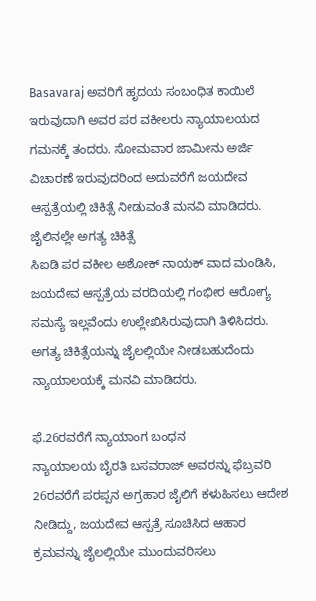Basavaraj ಅವರಿಗೆ ಹೃದಯ ಸಂಬಂಧಿತ ಕಾಯಿಲೆ ಇರುವುದಾಗಿ ಅವರ ಪರ ವಕೀಲರು ನ್ಯಾಯಾಲಯದ ಗಮನಕ್ಕೆ ತಂದರು. ಸೋಮವಾರ ಜಾಮೀನು ಅರ್ಜಿ ವಿಚಾರಣೆ ಇರುವುದರಿಂದ ಅದುವರೆಗೆ ಜಯದೇವ ಆಸ್ಪತ್ರೆಯಲ್ಲಿ ಚಿಕಿತ್ಸೆ ನೀಡುವಂತೆ ಮನವಿ ಮಾಡಿದರು.
ಜೈಲಿನಲ್ಲೇ ಅಗತ್ಯ ಚಿಕಿತ್ಸೆ
ಸಿಐಡಿ ಪರ ವಕೀಲ ಅಶೋಕ್ ನಾಯಕ್ ವಾದ ಮಂಡಿಸಿ, ಜಯದೇವ ಆಸ್ಪತ್ರೆಯ ವರದಿಯಲ್ಲಿ ಗಂಭೀರ ಆರೋಗ್ಯ ಸಮಸ್ಯೆ ಇಲ್ಲವೆಂದು ಉಲ್ಲೇಖಿಸಿರುವುದಾಗಿ ತಿಳಿಸಿದರು. ಅಗತ್ಯ ಚಿಕಿತ್ಸೆಯನ್ನು ಜೈಲಲ್ಲಿಯೇ ನೀಡಬಹುದೆಂದು ನ್ಯಾಯಾಲಯಕ್ಕೆ ಮನವಿ ಮಾಡಿದರು.

ಫೆ.26ರವರೆಗೆ ನ್ಯಾಯಾಂಗ ಬಂಧನ
ನ್ಯಾಯಾಲಯ ಬೈರತಿ ಬಸವರಾಜ್ ಅವರನ್ನು ಫೆಬ್ರವರಿ 26ರವರೆಗೆ ಪರಪ್ಪನ ಅಗ್ರಹಾರ ಜೈಲಿಗೆ ಕಳುಹಿಸಲು ಆದೇಶ ನೀಡಿದ್ದು, ಜಯದೇವ ಆಸ್ಪತ್ರೆ ಸೂಚಿಸಿದ ಆಹಾರ ಕ್ರಮವನ್ನು ಜೈಲಲ್ಲಿಯೇ ಮುಂದುವರಿಸಲು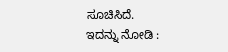ಸೂಚಿಸಿದೆ.
ಇದನ್ನು ನೋಡಿ :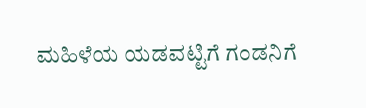ಮಹಿಳೆಯ ಯಡವಟ್ಟಿಗೆ ಗಂಡನಿಗೆ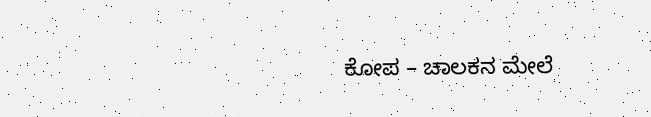ಕೋಪ – ಚಾಲಕನ ಮೇಲೆ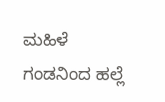ಮಹಿಳೆ ಗಂಡನಿಂದ ಹಲ್ಲೆ